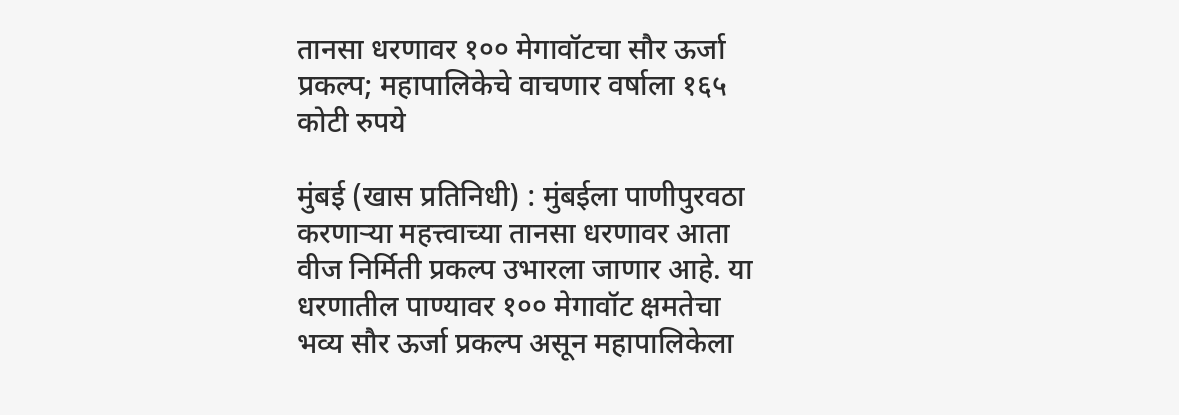तानसा धरणावर १०० मेगावॉटचा सौर ऊर्जा प्रकल्प; महापालिकेचे वाचणार वर्षाला १६५ कोटी रुपये

मुंबई (खास प्रतिनिधी) : मुंबईला पाणीपुरवठा करणाऱ्या महत्त्वाच्या तानसा धरणावर आता वीज निर्मिती प्रकल्प उभारला जाणार आहे. या धरणातील पाण्यावर १०० मेगावॉट क्षमतेचा भव्य सौर ऊर्जा प्रकल्प असून महापालिकेला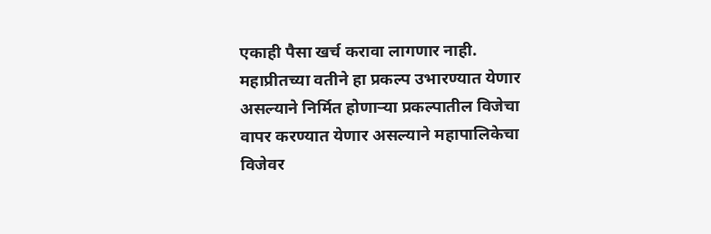एकाही पैसा खर्च करावा लागणार नाही. महाप्रीतच्या वतीने हा प्रकल्प उभारण्यात येणार असल्याने निर्मित होणाऱ्या प्रकल्पातील विजेचा वापर करण्यात येणार असल्याने महापालिकेचा विजेवर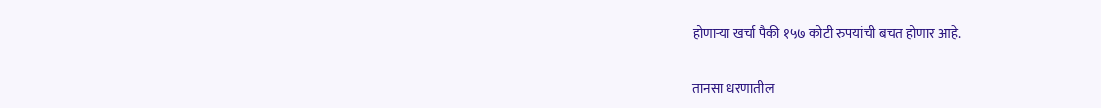होणाऱ्या खर्चा पैकी १५७ कोटी रुपयांची बचत होणार आहे.


तानसा धरणातील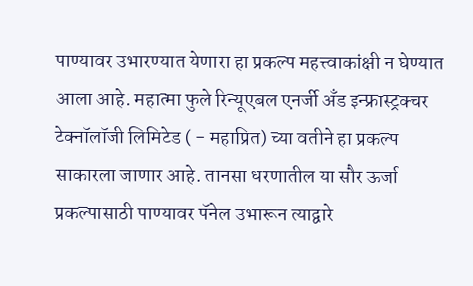पाण्यावर उभारण्यात येणारा हा प्रकल्प महत्त्वाकांक्षी न घेण्यात आला आहे. महात्मा फुले रिन्यूएबल एनर्जी अँड इन्फ्रास्ट्रक्चर टेक्नॉलॉजी लिमिटेड ( - महाप्रित) च्या वतीने हा प्रकल्प साकारला जाणार आहे. तानसा धरणातील या सौर ऊर्जा प्रकल्पासाठी पाण्यावर पॅनेल उभारून त्याद्वारे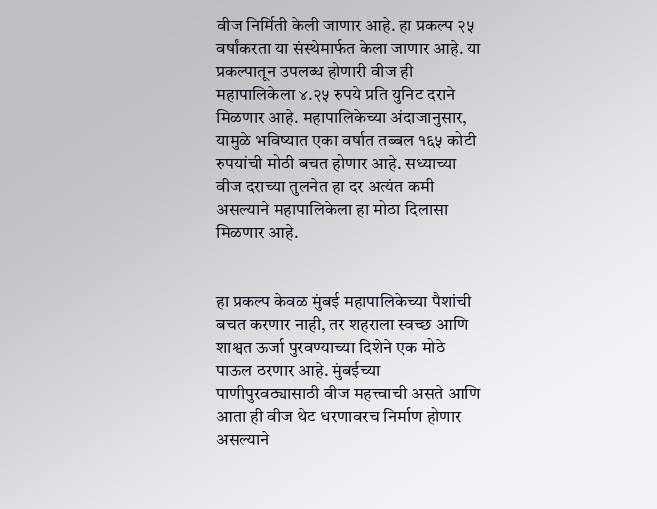वीज निर्मिती केली जाणार आहे. हा प्रकल्प २५ वर्षांकरता या संस्थेमार्फत केला जाणार आहे. या प्रकल्पातून उपलब्ध होणारी वीज ही महापालिकेला ४.२५ रुपये प्रति युनिट दराने मिळणार आहे. महापालिकेच्या अंदाजानुसार, यामुळे भविष्यात एका वर्षात तब्बल १६५ कोटी रुपयांची मोठी बचत होणार आहे. सध्याच्या वीज दराच्या तुलनेत हा दर अत्यंत कमी असल्याने महापालिकेला हा मोठा दिलासा मिळणार आहे.


हा प्रकल्प केवळ मुंबई महापालिकेच्या पैशांची बचत करणार नाही, तर शहराला स्वच्छ आणि शाश्वत ऊर्जा पुरवण्याच्या दिशेने एक मोठे पाऊल ठरणार आहे. मुंबईच्या पाणीपुरवठ्यासाठी वीज महत्त्वाची असते आणि आता ही वीज थेट धरणावरच निर्माण होणार असल्याने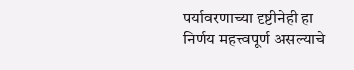पर्यावरणाच्या दृष्टीनेही हा निर्णय महत्त्वपूर्ण असल्याचे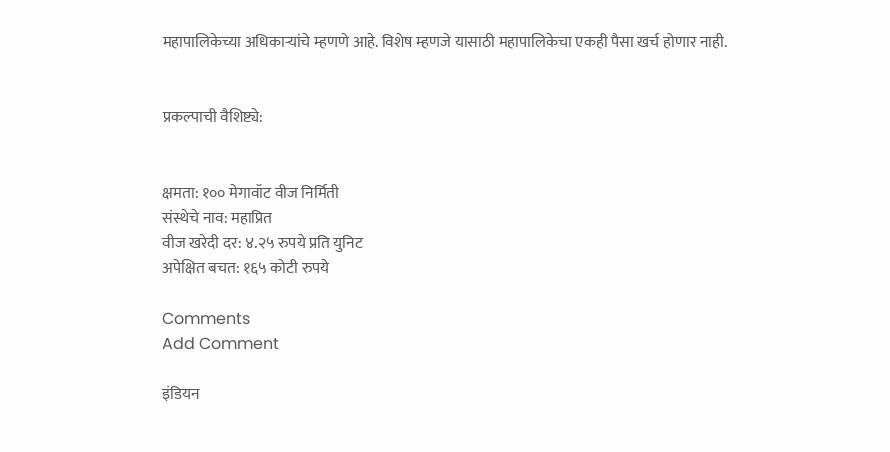महापालिकेच्या अधिकाऱ्यांचे म्हणणे आहे. विशेष म्हणजे यासाठी महापालिकेचा एकही पैसा खर्च होणार नाही.


प्रकल्पाची वैशिष्ट्ये:


क्षमता: १०० मेगावॉट वीज निर्मिती
संस्थेचे नाव: महाप्रित
वीज खरेदी दर: ४.२५ रुपये प्रति युनिट
अपेक्षित बचत: १६५ कोटी रुपये

Comments
Add Comment

इंडियन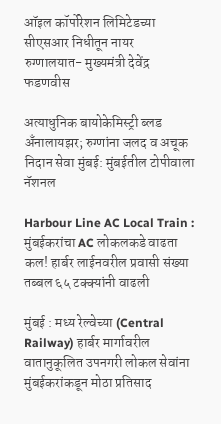ऑइल कॉर्पोरेशन लिमिटेडच्या सीएसआर निधीतून नायर रुग्णालयात- मुख्यमंत्री देवेंद्र फडणवीस

अत्याधुनिक बायोकेमिस्ट्री ब्लड अँनालायझर; रुग्णांना जलद व अचूक निदान सेवा मुंबई: मुंबईतील टोपीवाला नॅशनल

Harbour Line AC Local Train : मुंबईकरांचा AC लोकलकडे वाढता कल! हार्बर लाईनवरील प्रवासी संख्या तब्बल ६५ टक्क्यांनी वाढली

मुंबई : मध्य रेल्वेच्या (Central Railway) हार्बर मार्गावरील वातानुकूलित उपनगरी लोकल सेवांना मुंबईकरांकडून मोठा प्रतिसाद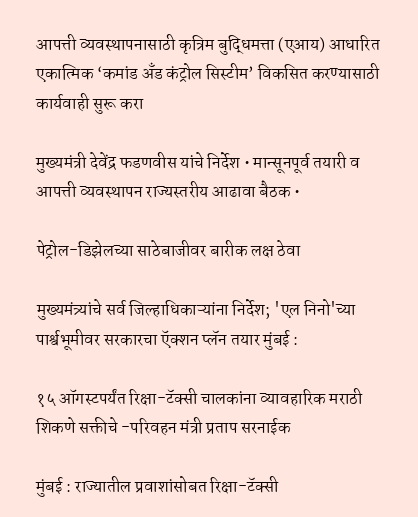आपत्ती व्यवस्थापनासाठी कृत्रिम बुद्धिमत्ता (एआय) आधारित एकात्मिक ‘कमांड अँड कंट्रोल सिस्टीम’ विकसित करण्यासाठी कार्यवाही सुरू करा

मुख्यमंत्री देवेंद्र फडणवीस यांचे निर्देश • मान्सूनपूर्व तयारी व आपत्ती व्यवस्थापन राज्यस्तरीय आढावा बैठक •

पेट्रोल-डिझेलच्या साठेबाजीवर बारीक लक्ष ठेवा

मुख्यमंत्र्यांचे सर्व जिल्हाधिकाऱ्यांना निर्देश; 'एल निनो'च्या पार्श्वभूमीवर सरकारचा ऍक्शन प्लॅन तयार मुंबई :

१५ ऑगस्टपर्यंत रिक्षा-टॅक्सी चालकांना व्यावहारिक मराठी शिकणे सक्तीचे -परिवहन मंत्री प्रताप सरनाईक

मुंबई : राज्यातील प्रवाशांसोबत रिक्षा-टॅक्सी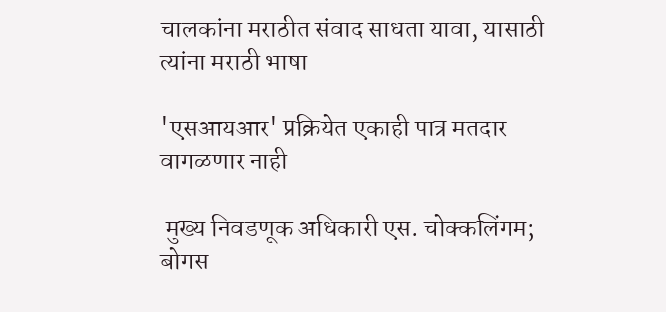चालकांना मराठीत संवाद साधता यावा, यासाठी त्यांना मराठी भाषा

'एसआयआर' प्रक्रियेत एकाही पात्र मतदार वागळणार नाही

 मुख्य निवडणूक अधिकारी एस. चोक्कलिंगम; बोगस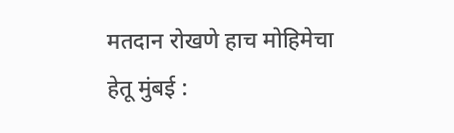मतदान रोखणे हाच मोहिमेचा हेतू मुंबई :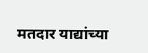मतदार याद्यांच्या